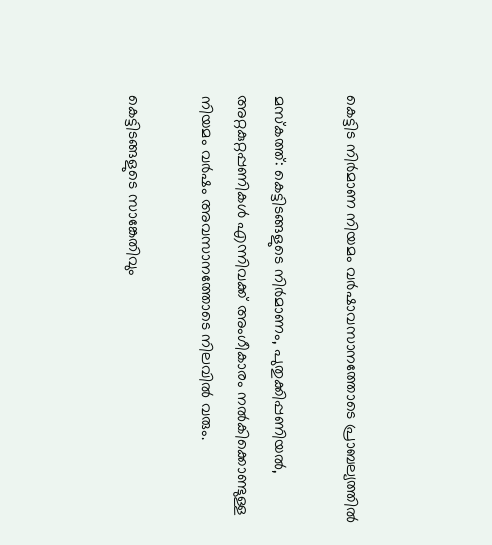കെട്ടിട നിർമാണ നിയമം വർഷാവസാനത്തോടെ പ്രാബല്യത്തിൽ

മസ്കത്ത്: കെട്ടിടങ്ങളുടെ നിർമാണം, പുതുക്കിപ്പണിയൽ, അറ്റകുറ്റപ്പണികൾ എന്നിവക്ക് അംഗീകാരം നൽകിക്കൊണ്ടുള്ള നിയമം വർഷം അവസാനത്തോടെ നിലവിൽ വരും.

കെട്ടിടങ്ങളുടെ സാങ്കേതിവും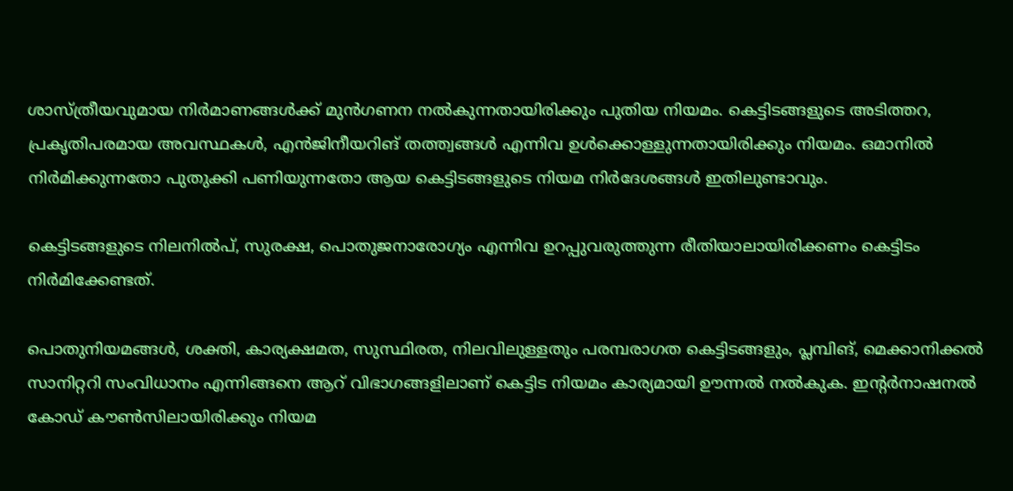ശാസ്ത്രീയവുമായ നിർമാണങ്ങൾക്ക് മുൻഗണന നൽകുന്നതായിരിക്കും പുതിയ നിയമം. കെട്ടിടങ്ങളുടെ അടിത്തറ, പ്രകൃതിപരമായ അവസ്ഥകൾ, എൻജിനീയറിങ് തത്ത്വങ്ങൾ എന്നിവ ഉൾക്കൊള്ളുന്നതായിരിക്കും നിയമം. ഒമാനിൽ നിർമിക്കുന്നതോ പുതുക്കി പണിയുന്നതോ ആയ കെട്ടിടങ്ങളുടെ നിയമ നിർദേശങ്ങൾ ഇതിലുണ്ടാവും.

കെട്ടിടങ്ങളുടെ നിലനിൽപ്, സുരക്ഷ, പൊതുജനാരോഗ്യം എന്നിവ ഉറപ്പുവരുത്തുന്ന രീതിയാലായിരിക്കണം കെട്ടിടം നിർമിക്കേണ്ടത്.

പൊതുനിയമങ്ങൾ, ശക്തി, കാര്യക്ഷമത, സുസ്ഥിരത, നിലവിലുള്ളതും പരമ്പരാഗത കെട്ടിടങ്ങളും, പ്ലമ്പിങ്, മെക്കാനിക്കൽ സാനിറ്ററി സംവിധാനം എന്നിങ്ങനെ ആറ് വിഭാഗങ്ങളിലാണ് കെട്ടിട നിയമം കാര്യമായി ഊന്നൽ നൽകുക. ഇന്‍റർനാഷനൽ കോഡ് കൗൺസിലായിരിക്കും നിയമ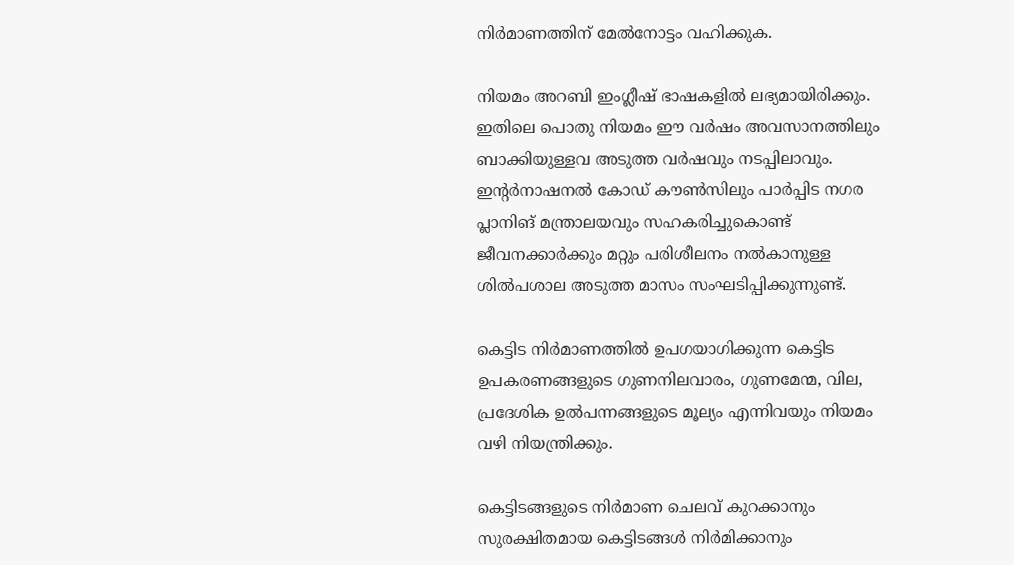നിർമാണത്തിന് മേൽനോട്ടം വഹിക്കുക.

നിയമം അറബി ഇംഗ്ലീഷ് ഭാഷകളിൽ ലഭ്യമായിരിക്കും. ഇതിലെ പൊതു നിയമം ഈ വർഷം അവസാനത്തിലും ബാക്കിയുള്ളവ അടുത്ത വർഷവും നടപ്പിലാവും. ഇന്‍റർനാഷനൽ കോഡ് കൗൺസിലും പാർപ്പിട നഗര പ്ലാനിങ് മന്ത്രാലയവും സഹകരിച്ചുകൊണ്ട് ജീവനക്കാർക്കും മറ്റും പരിശീലനം നൽകാനുള്ള ശിൽപശാല അടുത്ത മാസം സംഘടിപ്പിക്കുന്നുണ്ട്.

കെട്ടിട നിർമാണത്തിൽ ഉപഗയാഗിക്കുന്ന കെട്ടിട ഉപകരണങ്ങളുടെ ഗുണനിലവാരം, ഗുണമേന്മ, വില, പ്രദേശിക ഉൽപന്നങ്ങളുടെ മൂല്യം എന്നിവയും നിയമം വഴി നിയന്ത്രിക്കും.

കെട്ടിടങ്ങളുടെ നിർമാണ ചെലവ് കുറക്കാനും സുരക്ഷിതമായ കെട്ടിടങ്ങൾ നിർമിക്കാനും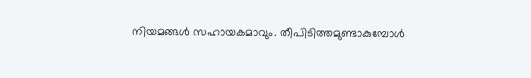നിയമങ്ങൾ സഹായകമാവും. തീപിടിത്തമുണ്ടാകുമ്പോൾ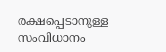രക്ഷപ്പെടാനുള്ള സംവിധാനം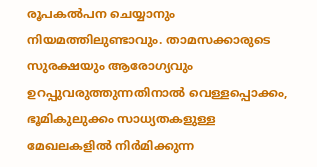രൂപകൽപന ചെയ്യാനും നിയമത്തിലുണ്ടാവും. താമസക്കാരുടെ സുരക്ഷയും ആരോഗ്യവും ഉറപ്പുവരുത്തുന്നതിനാൽ വെള്ളപ്പൊക്കം, ഭൂമികുലുക്കം സാധ്യതകളുള്ള മേഖലകളിൽ നിർമിക്കുന്ന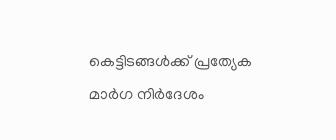കെട്ടിടങ്ങൾക്ക് പ്രത്യേക മാർഗ നിർദേശം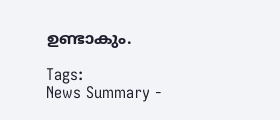ഉണ്ടാകും.

Tags:
News Summary -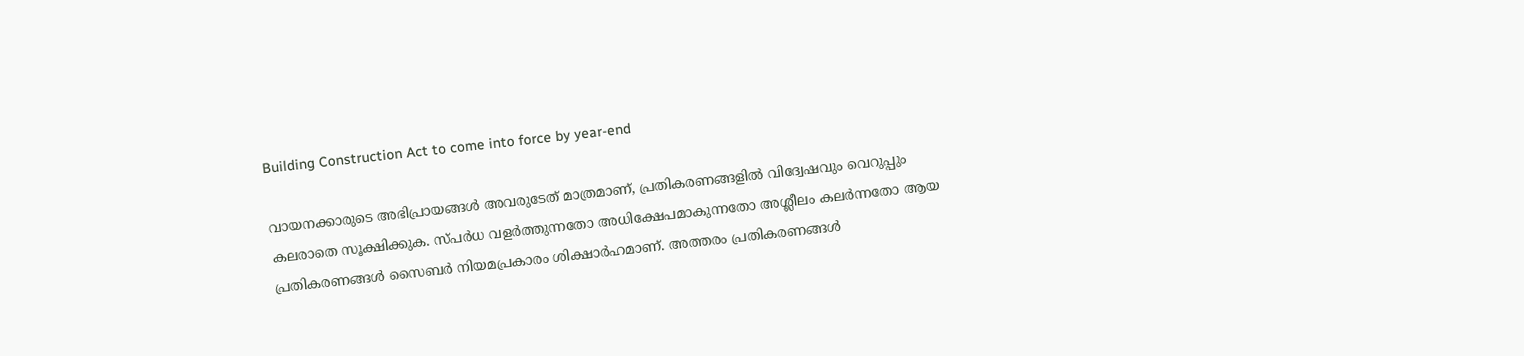Building Construction Act to come into force by year-end

വായനക്കാരുടെ അഭിപ്രായങ്ങള്‍ അവരുടേത് മാത്രമാണ്, പ്രതികരണങ്ങളിൽ വിദ്വേഷവും വെറുപ്പും കലരാതെ സൂക്ഷിക്കുക. സ്പർധ വളർത്തുന്നതോ അധിക്ഷേപമാകുന്നതോ അശ്ലീലം കലർന്നതോ ആയ പ്രതികരണങ്ങൾ സൈബർ നിയമപ്രകാരം ശിക്ഷാർഹമാണ്. അത്തരം പ്രതികരണങ്ങൾ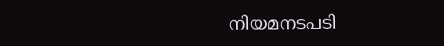നിയമനടപടി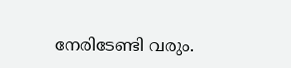നേരിടേണ്ടി വരും.